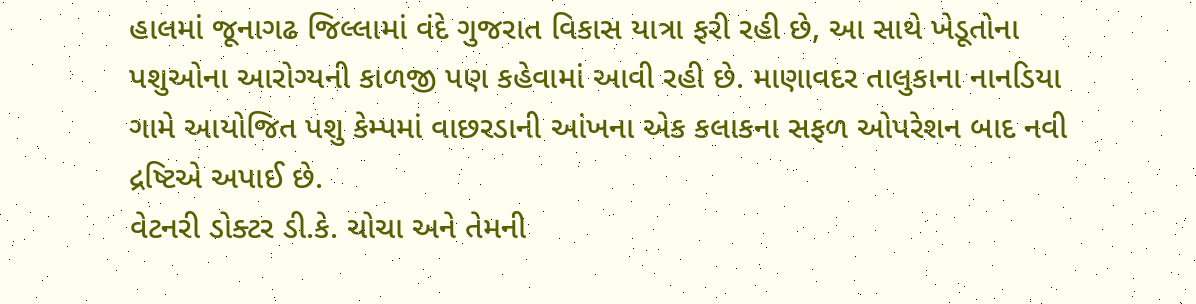હાલમાં જૂનાગઢ જિલ્લામાં વંદે ગુજરાત વિકાસ યાત્રા ફરી રહી છે, આ સાથે ખેડૂતોના પશુઓના આરોગ્યની કાળજી પણ કહેવામાં આવી રહી છે. માણાવદર તાલુકાના નાનડિયા ગામે આયોજિત પશુ કેમ્પમાં વાછરડાની આંખના એક કલાકના સફળ ઓપરેશન બાદ નવી દ્રષ્ટિએ અપાઈ છે.
વેટનરી ડોક્ટર ડી.કે. ચોચા અને તેમની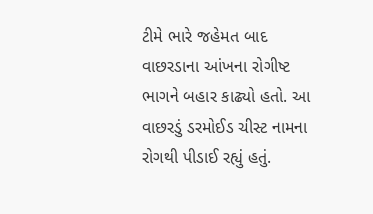ટીમે ભારે જહેમત બાદ વાછરડાના આંખના રોગીષ્ટ ભાગને બહાર કાઢ્યો હતો. આ વાછરડું ડરમોઈડ ચીસ્ટ નામના રોગથી પીડાઈ રહ્યું હતું.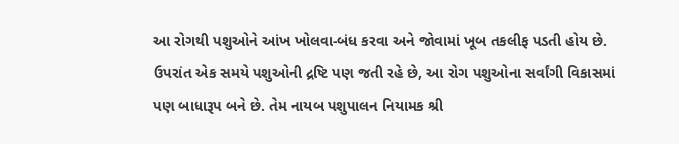આ રોગથી પશુઓને આંખ ખોલવા-બંધ કરવા અને જોવામાં ખૂબ તકલીફ પડતી હોય છે. ઉપરાંત એક સમયે પશુઓની દ્રષ્ટિ પણ જતી રહે છે, આ રોગ પશુઓના સર્વાંગી વિકાસમાં પણ બાધારૂપ બને છે. તેમ નાયબ પશુપાલન નિયામક શ્રી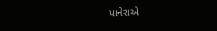પાનેરાએ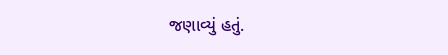જણાવ્યું હતું.